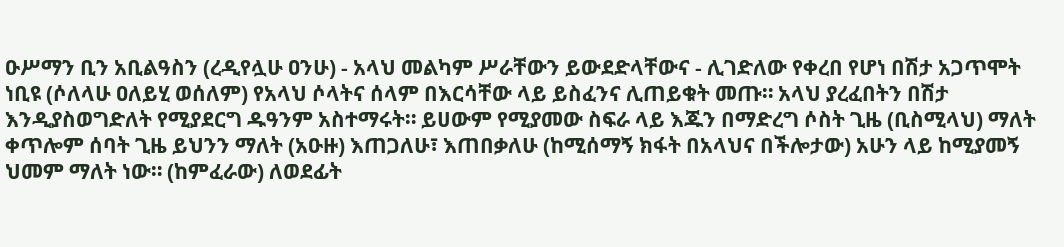ዑሥማን ቢን አቢልዓስን (ረዲየሏሁ ዐንሁ) - አላህ መልካም ሥራቸውን ይውደድላቸውና - ሊገድለው የቀረበ የሆነ በሽታ አጋጥሞት ነቢዩ (ሶለላሁ ዐለይሂ ወሰለም) የአላህ ሶላትና ሰላም በእርሳቸው ላይ ይስፈንና ሊጠይቁት መጡ። አላህ ያረፈበትን በሽታ እንዲያስወግድለት የሚያደርግ ዱዓንም አስተማሩት። ይሀውም የሚያመው ስፍራ ላይ እጁን በማድረግ ሶስት ጊዜ (ቢስሚላህ) ማለት ቀጥሎም ሰባት ጊዜ ይህንን ማለት (አዑዙ) እጠጋለሁ፣ እጠበቃለሁ (ከሚሰማኝ ክፋት በአላህና በችሎታው) አሁን ላይ ከሚያመኝ ህመም ማለት ነው። (ከምፈራው) ለወደፊት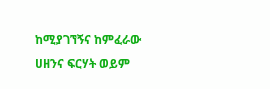ከሚያገኘኝና ከምፈራው ሀዘንና ፍርሃት ወይም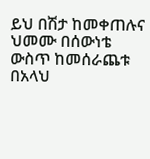ይህ በሽታ ከመቀጠሉና ህመሙ በሰውነቴ ውስጥ ከመሰራጨቱ በአላህ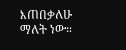እጠበቃለሁ ማለት ነው።